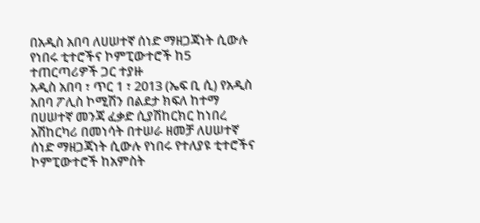በአዲስ አበባ ለሀሠተኛ ሰነድ ማዘጋጃነት ሲውሉ የነበሩ ቲተሮችና ኮምፒውተሮች ከ5 ተጠርጣሪዎች ጋር ተያዙ
አዲስ አበባ ፣ ጥር 1 ፣ 2013 (ኤፍ ቢ ሲ) የአዲስ አበባ ፖሊስ ኮሚሽን በልደታ ክፍለ ከተማ በሀሠተኛ መንጃ ፈቃድ ሲያሽከርክር ከነበረ አሽከርካሪ በመነሳት በተሠራ ዘመቻ ለሀሠተኛ ሰነድ ማዘጋጃነት ሲውሉ የነበሩ የተለያዩ ቲተሮችና ኮምፒውተሮች ከአምስት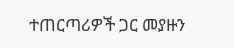ተጠርጣሪዎች ጋር መያዙን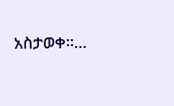አስታወቀ።…